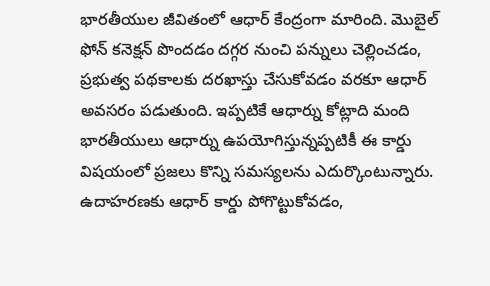భారతీయుల జీవితంలో ఆధార్ కేంద్రంగా మారింది. మొబైల్ ఫోన్ కనెక్షన్ పొందడం దగ్గర నుంచి పన్నులు చెల్లించడం, ప్రభుత్వ పథకాలకు దరఖాస్తు చేసుకోవడం వరకూ ఆధార్ అవసరం పడుతుంది. ఇప్పటికే ఆధార్ను కోట్లాది మంది భారతీయులు ఆధార్ను ఉపయోగిస్తున్నప్పటికీ ఈ కార్డు విషయంలో ప్రజలు కొన్ని సమస్యలను ఎదుర్కొంటున్నారు.
ఉదాహరణకు ఆధార్ కార్డు పోగొట్టుకోవడం,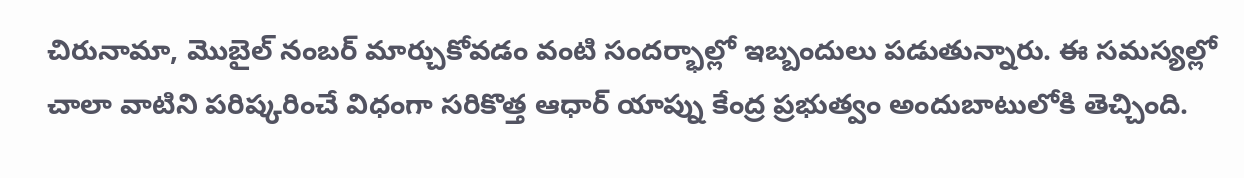చిరునామా, మొబైల్ నంబర్ మార్చుకోవడం వంటి సందర్భాల్లో ఇబ్బందులు పడుతున్నారు. ఈ సమస్యల్లో చాలా వాటిని పరిష్కరించే విధంగా సరికొత్త ఆధార్ యాప్ను కేంద్ర ప్రభుత్వం అందుబాటులోకి తెచ్చింది.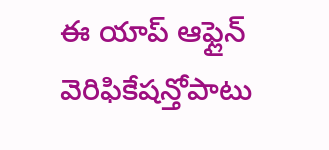ఈ యాప్ ఆఫ్లైన్ వెరిఫికేషన్తోపాటు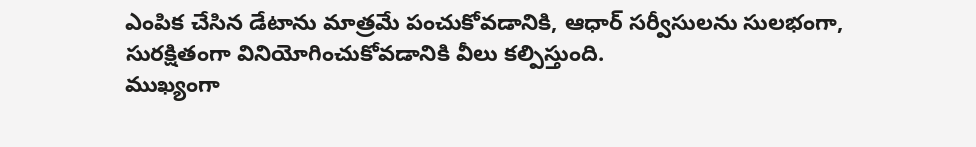ఎంపిక చేసిన డేటాను మాత్రమే పంచుకోవడానికి, ఆధార్ సర్వీసులను సులభంగా, సురక్షితంగా వినియోగించుకోవడానికి వీలు కల్పిస్తుంది.
ముఖ్యంగా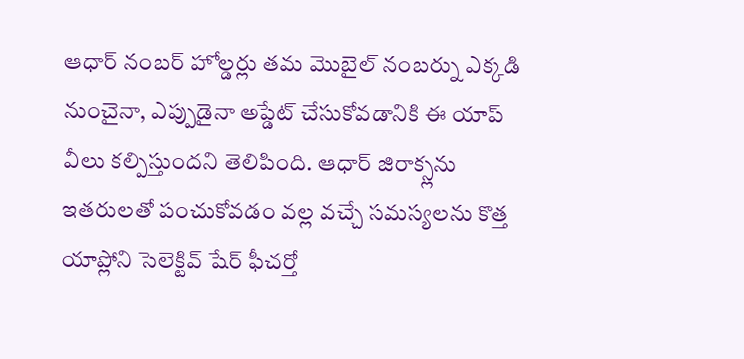ఆధార్ నంబర్ హోల్డర్లు తమ మొబైల్ నంబర్ను ఎక్కడి నుంచైనా, ఎప్పుడైనా అప్డేట్ చేసుకోవడానికి ఈ యాప్ వీలు కల్పిస్తుందని తెలిపింది. ఆధార్ జిరాక్స్లను ఇతరులతో పంచుకోవడం వల్ల వచ్చే సమస్యలను కొత్త యాప్లోని సెలెక్టివ్ షేర్ ఫీచర్తో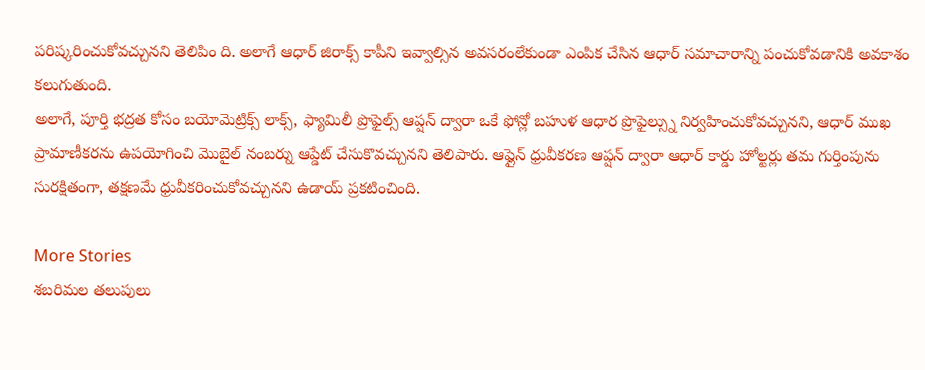పరిష్కరించుకోవచ్చునని తెలిపిం ది. అలాగే ఆధార్ జిరాక్స్ కాపీని ఇవ్వాల్సిన అవసరంలేకుండా ఎంపిక చేసిన ఆధార్ సమాచారాన్ని పంచుకోవడానికి అవకాశం కలుగుతుంది.
అలాగే, పూర్తి భద్రత కోసం బయోమెట్రిక్స్ లాక్స్, ఫ్యామిలీ ప్రొఫైల్స్ ఆప్షన్ ద్వారా ఒకే ఫోన్లో బహుళ ఆధార ప్రొఫైల్స్ను నిర్వహించుకోవచ్చునని, ఆధార్ ముఖ ప్రామాణీకరను ఉపయోగించి మొబైల్ నంబర్ను ఆప్డేట్ చేసుకొవచ్చునని తెలిపారు. ఆఫ్లైన్ ధ్రువీకరణ ఆప్షన్ ద్వారా ఆధార్ కార్డు హోల్టర్లు తమ గుర్తింపును సురక్షితంగా, తక్షణమే ధ్రువీకరించుకోవచ్చునని ఉడాయ్ ప్రకటించింది.

More Stories
శబరిమల తలుపులు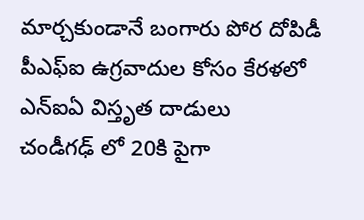మార్చకుండానే బంగారు పోర దోపిడీ
పీఎఫ్ఐ ఉగ్రవాదుల కోసం కేరళలో ఎన్ఐఏ విస్తృత దాడులు
చండీగఢ్ లో 20కి పైగా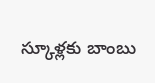స్కూళ్లకు బాంబు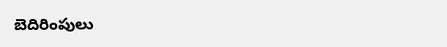బెదిరింపులు